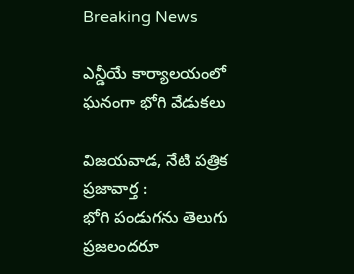Breaking News

ఎన్డీయే కార్యాలయంలో ఘనంగా భోగి వేడుకలు

విజ‌య‌వాడ, నేటి పత్రిక ప్రజావార్త :
భోగి పండుగను తెలుగు ప్రజలందరూ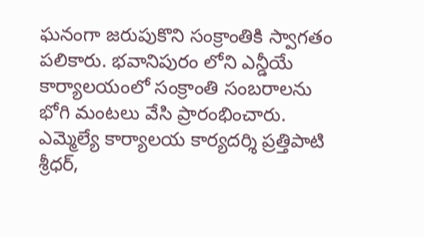ఘనంగా జరుపుకొని సంక్రాంతికి స్వాగతం పలికారు. భవానిపురం లోని ఎన్డీయే కార్యాలయంలో సంక్రాంతి సంబరాలను భోగి మంటలు వేసి ప్రారంభించారు. ఎమ్మెల్యే కార్యాలయ కార్యదర్శి ప్రత్తిపాటి శ్రీధర్,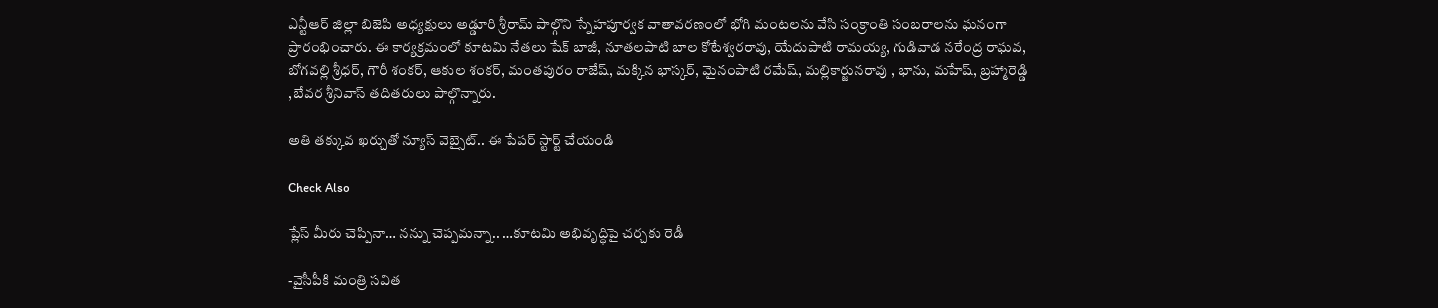ఎన్టీఆర్ జిల్లా బిజెపి అధ్యక్షులు అడ్డూరి శ్రీరామ్ పాల్గొని స్నేహపూర్వక వాతావరణంలో భోగి మంటలను వేసి సంక్రాంతి సంబరాలను ఘనంగా ప్రారంభించారు. ఈ కార్యక్రమంలో కూటమి నేతలు షేక్ బాజీ, నూతలపాటి బాల కోటేశ్వరరావు, యేదుపాటి రామయ్య, గుడివాడ నరేంద్ర రాఘవ, బోగవల్లి శ్రీధర్, గౌరీ శంకర్, ఆకుల శంకర్, మంతపురం రాజేష్, మక్కిన భాస్కర్, మైనంపాటి రమేష్, మల్లికార్జునరావు , భాను, మహేష్, బ్రహ్మారెడ్డి ,బేవర శ్రీనివాస్ తదితరులు పాల్గొన్నారు.

అతి తక్కువ ఖర్చుతో న్యూస్ వెబ్సైట్.. ఈ పేపర్ స్టార్ట్ చేయండి

Check Also

ప్లేస్ మీరు చెప్పినా… నన్ను చెప్పమన్నా.. …కూటమి అభివృద్ధిపై చర్చకు రెడీ

-వైసీపీకి మంత్రి సవిత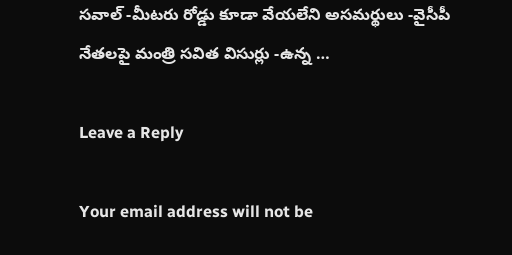సవాల్ -మీటరు రోడ్డు కూడా వేయలేని అసమర్థులు -వైసీపీ నేతలపై మంత్రి సవిత విసుర్లు -ఉన్న …

Leave a Reply

Your email address will not be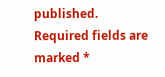published. Required fields are marked *